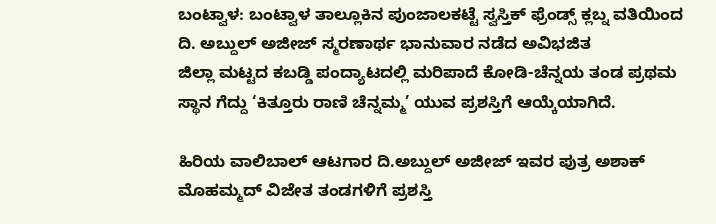ಬಂಟ್ವಾಳ: ಬಂಟ್ವಾಳ ತಾಲ್ಲೂಕಿನ ಪುಂಜಾಲಕಟ್ಟೆ ಸ್ವಸ್ತಿಕ್ ಫ್ರೆಂಡ್ಸ್ ಕ್ಲಬ್ನ ವತಿಯಿಂದ ದಿ. ಅಬ್ದುಲ್ ಅಜೀಜ್ ಸ್ಮರಣಾರ್ಥ ಭಾನುವಾರ ನಡೆದ ಅವಿಭಜಿತ
ಜಿಲ್ಲಾ ಮಟ್ಟದ ಕಬಡ್ಡಿ ಪಂದ್ಯಾಟದಲ್ಲಿ ಮರಿಪಾದೆ ಕೋಡಿ-ಚೆನ್ನಯ ತಂಡ ಪ್ರಥಮ ಸ್ಥಾನ ಗೆದ್ದು ‘ಕಿತ್ತೂರು ರಾಣಿ ಚೆನ್ನಮ್ಮ’ ಯುವ ಪ್ರಶಸ್ತಿಗೆ ಆಯ್ಕೆಯಾಗಿದೆ.

ಹಿರಿಯ ವಾಲಿಬಾಲ್ ಆಟಗಾರ ದಿ.ಅಬ್ದುಲ್ ಅಜೀಜ್ ಇವರ ಪುತ್ರ ಅಶಾಕ್ ಮೊಹಮ್ಮದ್ ವಿಜೇತ ತಂಡಗಳಿಗೆ ಪ್ರಶಸ್ತಿ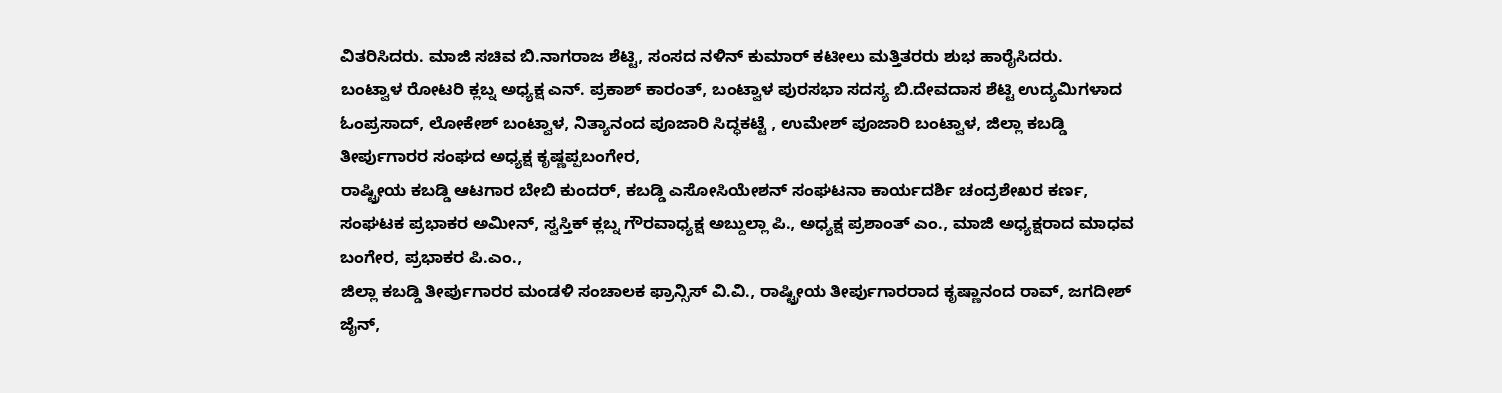ವಿತರಿಸಿದರು. ಮಾಜಿ ಸಚಿವ ಬಿ.ನಾಗರಾಜ ಶೆಟ್ಟಿ, ಸಂಸದ ನಳಿನ್ ಕುಮಾರ್ ಕಟೀಲು ಮತ್ತಿತರರು ಶುಭ ಹಾರೈಸಿದರು.
ಬಂಟ್ವಾಳ ರೋಟರಿ ಕ್ಲಬ್ನ ಅಧ್ಯಕ್ಷ ಎನ್. ಪ್ರಕಾಶ್ ಕಾರಂತ್, ಬಂಟ್ವಾಳ ಪುರಸಭಾ ಸದಸ್ಯ ಬಿ.ದೇವದಾಸ ಶೆಟ್ಟಿ ಉದ್ಯಮಿಗಳಾದ ಓಂಪ್ರಸಾದ್, ಲೋಕೇಶ್ ಬಂಟ್ವಾಳ, ನಿತ್ಯಾನಂದ ಪೂಜಾರಿ ಸಿದ್ಧಕಟ್ಟೆ , ಉಮೇಶ್ ಪೂಜಾರಿ ಬಂಟ್ವಾಳ, ಜಿಲ್ಲಾ ಕಬಡ್ಡಿ ತೀರ್ಪುಗಾರರ ಸಂಘದ ಅಧ್ಯಕ್ಷ ಕೃಷ್ಣಪ್ಪಬಂಗೇರ,
ರಾಷ್ಟ್ರೀಯ ಕಬಡ್ಡಿ ಆಟಗಾರ ಬೇಬಿ ಕುಂದರ್, ಕಬಡ್ಡಿ ಎಸೋಸಿಯೇಶನ್ ಸಂಘಟನಾ ಕಾರ್ಯದರ್ಶಿ ಚಂದ್ರಶೇಖರ ಕರ್ಣ, ಸಂಘಟಕ ಪ್ರಭಾಕರ ಅಮೀನ್, ಸ್ವಸ್ತಿಕ್ ಕ್ಲಬ್ನ ಗೌರವಾಧ್ಯಕ್ಷ ಅಬ್ದುಲ್ಲಾ ಪಿ., ಅಧ್ಯಕ್ಷ ಪ್ರಶಾಂತ್ ಎಂ., ಮಾಜಿ ಅಧ್ಯಕ್ಷರಾದ ಮಾಧವ ಬಂಗೇರ, ಪ್ರಭಾಕರ ಪಿ.ಎಂ.,
ಜಿಲ್ಲಾ ಕಬಡ್ಡಿ ತೀರ್ಪುಗಾರರ ಮಂಡಳಿ ಸಂಚಾಲಕ ಫ್ರಾನ್ಸಿಸ್ ವಿ.ವಿ., ರಾಷ್ಟ್ರೀಯ ತೀರ್ಪುಗಾರರಾದ ಕೃಷ್ಣಾನಂದ ರಾವ್, ಜಗದೀಶ್ ಜೈನ್,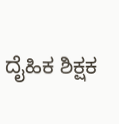ದೈಹಿಕ ಶಿಕ್ಷಕ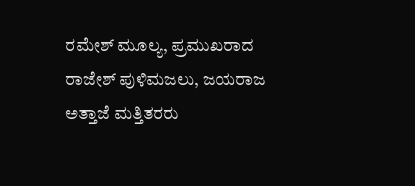ರಮೇಶ್ ಮೂಲ್ಯ, ಪ್ರಮುಖರಾದ ರಾಜೇಶ್ ಪುಳಿಮಜಲು, ಜಯರಾಜ ಅತ್ತಾಜೆ ಮತ್ತಿತರರು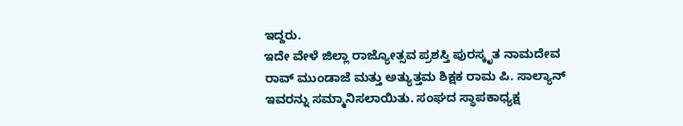ಇದ್ದರು.
ಇದೇ ವೇಳೆ ಜಿಲ್ಲಾ ರಾಜ್ಯೋತ್ಸವ ಪ್ರಶಸ್ತಿ ಪುರಸ್ಕೃತ ನಾಮದೇವ ರಾವ್ ಮುಂಡಾಜೆ ಮತ್ತು ಅತ್ಯುತ್ತಮ ಶಿಕ್ಷಕ ರಾಮ ಪಿ. ಸಾಲ್ಯಾನ್ ಇವರನ್ನು ಸಮ್ಮಾನಿಸಲಾಯಿತು. ಸಂಘದ ಸ್ಥಾಪಕಾಧ್ಯಕ್ಷ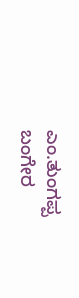ಎಂ.ತುಂಗಪ್ಪ ಬಂಗೇರ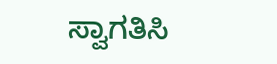ಸ್ವಾಗತಿಸಿ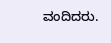ವಂದಿದರು.